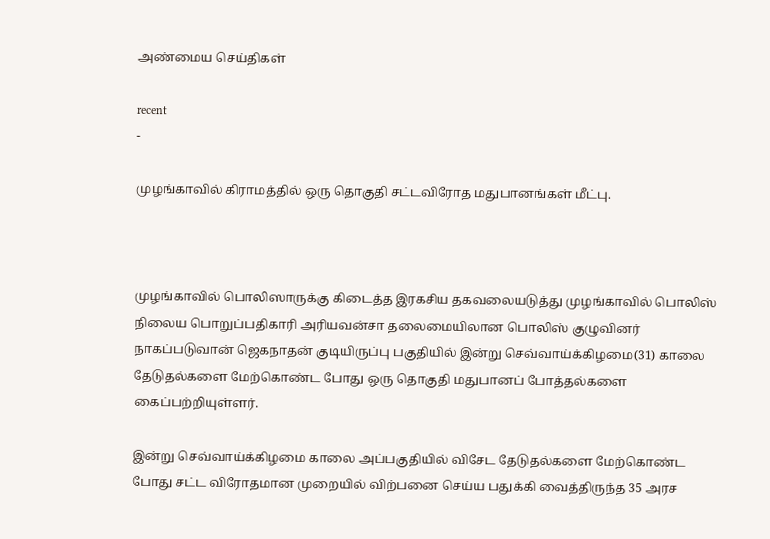அண்மைய செய்திகள்

recent
-

முழங்காவில் கிராமத்தில் ஒரு தொகுதி சட்டவிரோத மதுபானங்கள் மீட்பு.



முழங்காவில் பொலிஸாருக்கு கிடைத்த இரகசிய தகவலையடுத்து முழங்காவில் பொலிஸ் நிலைய பொறுப்பதிகாரி அரியவன்சா தலைமையிலான பொலிஸ் குழுவினர் நாகப்படுவான் ஜெகநாதன் குடியிருப்பு பகுதியில் இன்று செவ்வாய்க்கிழமை(31) காலை தேடுதல்களை மேற்கொண்ட போது ஒரு தொகுதி மதுபானப் போத்தல்களை கைப்பற்றியுள்ளர்.

இன்று செவ்வாய்க்கிழமை காலை அப்பகுதியில் விசேட தேடுதல்களை மேற்கொண்ட போது சட்ட விரோதமான முறையில் விற்பனை செய்ய பதுக்கி வைத்திருந்த 35 அரச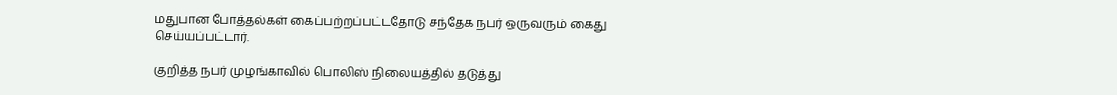மதுபான போத்தல்கள் கைப்பற்றப்பட்டதோடு சந்தேக நபர் ஒருவரும் கைது செய்யப்பட்டார்.

குறித்த நபர் முழங்காவில் பொலிஸ் நிலையத்தில் தடுத்து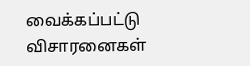வைக்கப்பட்டு விசாரனைகள்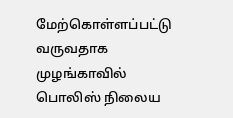மேற்கொள்ளப்பட்டு வருவதாக முழங்காவில் பொலிஸ் நிலைய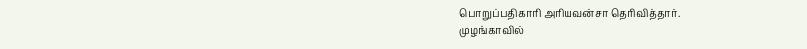பொறுப்பதிகாரி அரியவன்சா தெரிவித்தார்.
முழங்காவில்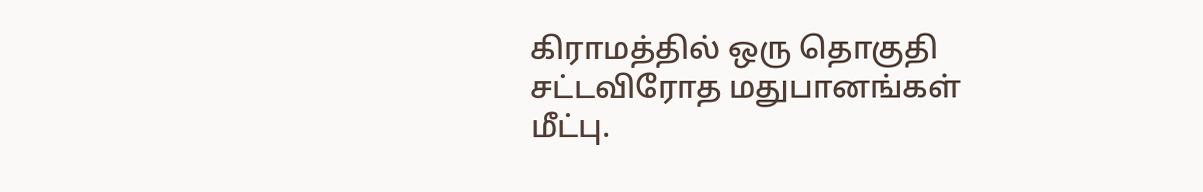கிராமத்தில் ஒரு தொகுதி சட்டவிரோத மதுபானங்கள் மீட்பு.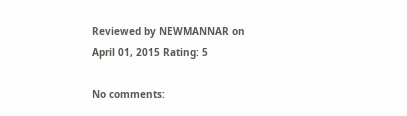Reviewed by NEWMANNAR on April 01, 2015 Rating: 5

No comments: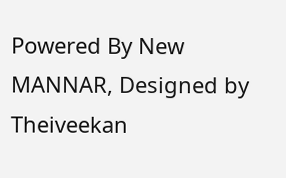Powered By New MANNAR, Designed by Theiveekan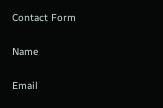Contact Form

Name

Email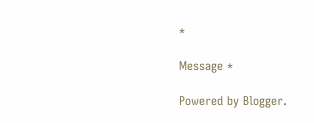*

Message *

Powered by Blogger.